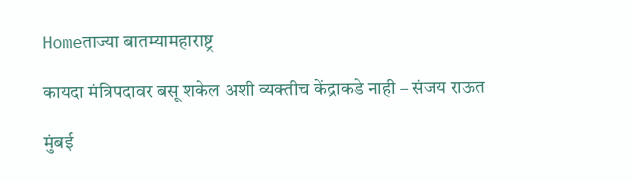Homeताज्या बातम्यामहाराष्ट्र

कायदा मंत्रिपदावर बसू शकेल अशी व्यक्तीच केंद्राकडे नाही – संजय राऊत

मुंबई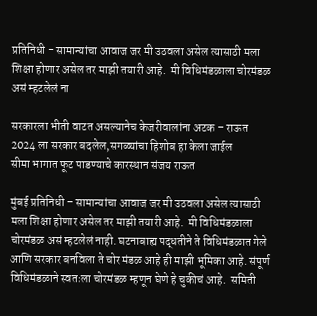प्रतिनिधी - सामान्यांचा आवाज जर मी उठवला असेल त्यासाठी मला शिक्षा होणार असेल तर माझी तयारी आहे.  मी विधिमंडळाला चोरमंडळ असं म्हटलेलं ना

सरकारला भीती वाटत असल्यानेच केजरीवालांना अटक – राऊत
2024 ला सरकार बदलेल,सगळ्यांचा हिशोब हा केला जाईल
सीमा भागात फूट पाडण्याचे कारस्थान संजय राऊत

मुंबई प्रतिनिधी – सामान्यांचा आवाज जर मी उठवला असेल त्यासाठी मला शिक्षा होणार असेल तर माझी तयारी आहे.  मी विधिमंडळाला चोरमंडळ असं म्हटलेलं नाही. घटनाबाह्य पद्धतीने ते विधिमंडळात गेले आणि सरकार बनविला ते चोर मंडळ आहे ही माझी भूमिका आहे. संपूर्ण विधिमंडळाने स्वतःला चोरमंडळ म्हणून घेणे हे चुकीचं आहे.  समिती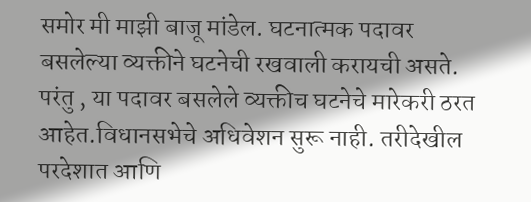समोर मी माझी बाजू मांडेल. घटनात्मक पदावर बसलेल्या व्यक्तीने घटनेची रखवाली करायची असते. परंतु , या पदावर बसलेले व्यक्तीच घटनेचे मारेकरी ठरत आहेत.विधानसभेचे अधिवेशन सुरू नाही. तरीदेखील परदेशात आणि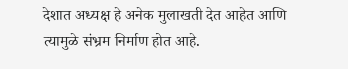देशात अध्यक्ष हे अनेक मुलाखती देत आहेत आणि त्यामुळे संभ्रम निर्माण होत आहे.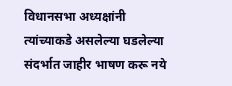विधानसभा अध्यक्षांनी त्यांच्याकडे असलेल्या घडलेल्या संदर्भात जाहीर भाषण करू नये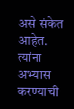असे संकेत आहेत. त्यांना अभ्यास करण्याची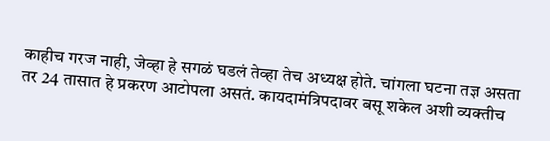काहीच गरज नाही, जेव्हा हे सगळं घडलं तेव्हा तेच अध्यक्ष होते. चांगला घटना तज्ञ असता तर 24 तासात हे प्रकरण आटोपला असतं. कायदामंत्रिपदावर बसू शकेल अशी व्यक्तीच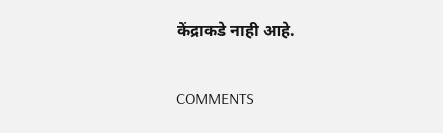केंद्राकडे नाही आहे.

COMMENTS